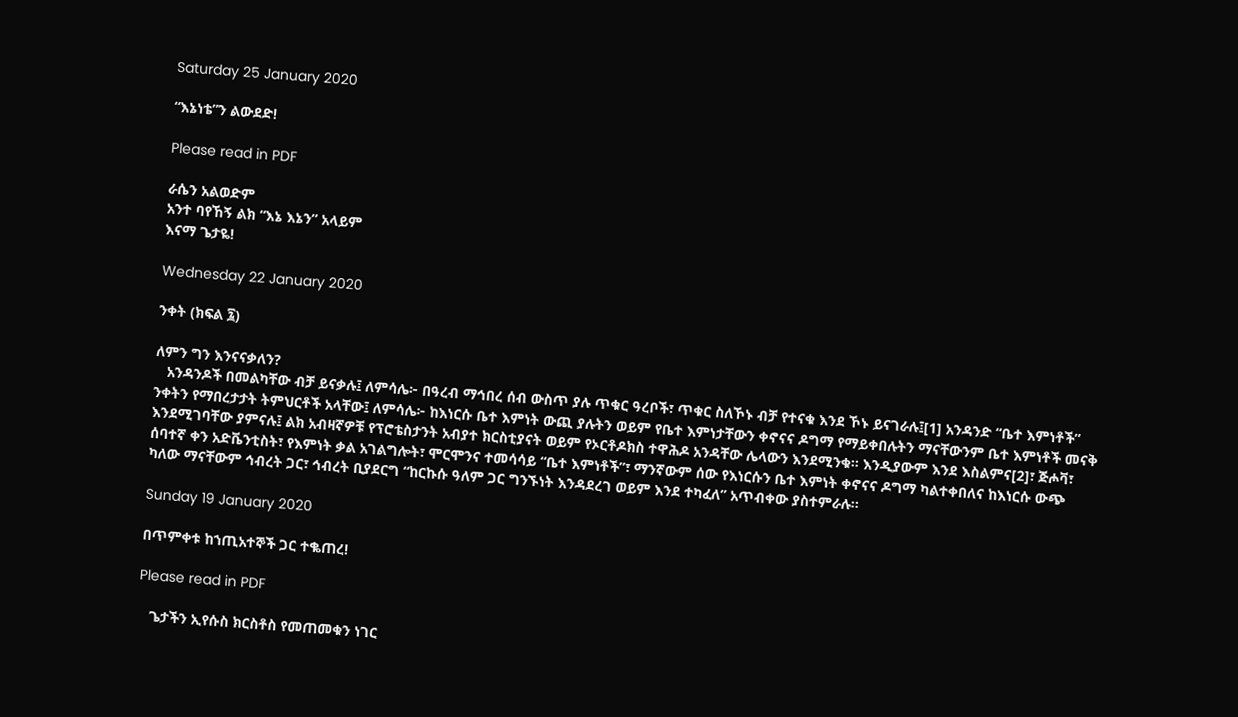Saturday 25 January 2020

“እኔነቴ”ን ልውደድ!

Please read in PDF

ራሴን አልወድም
አንተ ባየኸኝ ልክ “እኔ እኔን” አላይም
እናማ ጌታዬ!

Wednesday 22 January 2020

ንቀት (ክፍል ፯)

ለምን ግን እንናናቃለን?
   አንዳንዶች በመልካቸው ብቻ ይናቃሉ፤ ለምሳሌ፦ በዓረብ ማኅበረ ሰብ ውስጥ ያሉ ጥቁር ዓረቦች፣ ጥቁር ስለኾኑ ብቻ የተናቁ እንደ ኾኑ ይናገራሉ፤[1] አንዳንድ “ቤተ እምነቶች” ንቀትን የማበረታታት ትምህርቶች አላቸው፤ ለምሳሌ፦ ከእነርሱ ቤተ እምነት ውጪ ያሉትን ወይም የቤተ እምነታቸውን ቀኖናና ዶግማ የማይቀበሉትን ማናቸውንም ቤተ እምነቶች መናቅ እንደሚገባቸው ያምናሉ፤ ልክ አብዛኛዎቹ የፕሮቴስታንት አብያተ ክርስቲያናት ወይም የኦርቶዶክስ ተዋሕዶ አንዳቸው ሌላውን እንደሚንቁ። እንዲያውም እንደ እስልምና[2]፣ ጅሖቫ፣ ሰባተኛ ቀን አድቬንቲስት፣ የእምነት ቃል አገልግሎት፣ ሞርሞንና ተመሳሳይ “ቤተ እምነቶች”፣ ማንኛውም ሰው የእነርሱን ቤተ እምነት ቀኖናና ዶግማ ካልተቀበለና ከእነርሱ ውጭ ካለው ማናቸውም ኅብረት ጋር፣ ኅብረት ቢያደርግ “ከርኩሱ ዓለም ጋር ግንኙነት እንዳደረገ ወይም እንደ ተካፈለ” አጥብቀው ያስተምራሉ።

Sunday 19 January 2020

በጥምቀቱ ከኀጢአተኞች ጋር ተቈጠረ!

Please read in PDF

   ጌታችን ኢየሱስ ክርስቶስ የመጠመቁን ነገር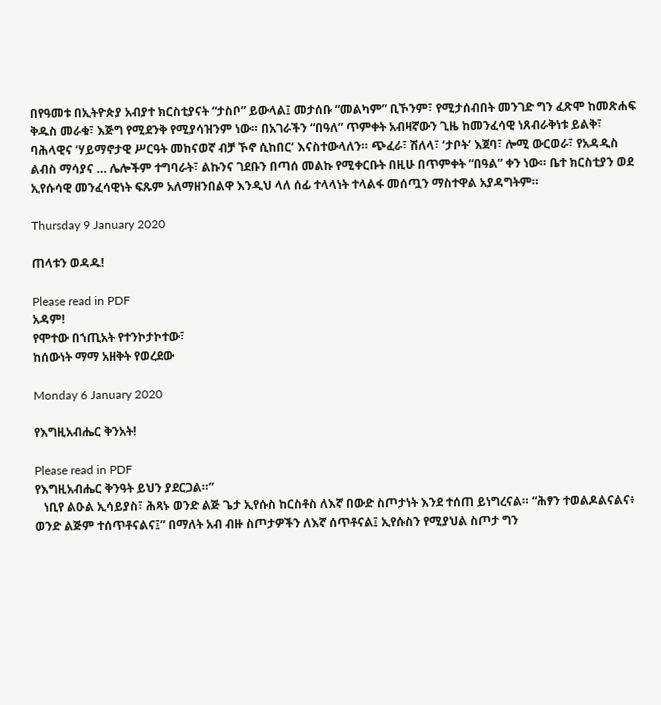በየዓመቱ በኢትዮጵያ አብያተ ክርስቲያናት “ታስቦ” ይውላል፤ መታሰቡ “መልካም” ቢኾንም፣ የሚታሰብበት መንገድ ግን ፈጽሞ ከመጽሐፍ ቅዱስ መራቁ፣ እጅግ የሚደንቅ የሚያሳዝንም ነው። በአገራችን “በዓለ” ጥምቀት አብዛኛውን ጊዜ ከመንፈሳዊ ነጸብራቅነቱ ይልቅ፣ ባሕላዊና ʻሃይማኖታዊ ሥርዓት መከናወኛ ብቻ ኾኖ ሲከበርʼ እናስተውላለን። ጭፈራ፣ ሽለላ፣ ʻታቦትʼ እጀባ፣ ሎሚ ውርወራ፣ የአዳዲስ ልብስ ማሳያና … ሌሎችም ተግባራት፣ ልኩንና ገደቡን በጣሰ መልኩ የሚቀርቡት በዚሁ በጥምቀት “በዓል” ቀን ነው። ቤተ ክርስቲያን ወደ ኢየሱሳዊ መንፈሳዊነት ፍጹም አለማዘንበልዋ እንዲህ ላለ ሰፊ ተላላነት ተላልፋ መሰጧን ማስተዋል አያዳግትም።

Thursday 9 January 2020

ጠላቱን ወዳዱ!

Please read in PDF
አዳም!
የሞተው በኀጢአት የተንኮታኮተው፣
ከሰውነት ማማ አዘቅት የወረደው

Monday 6 January 2020

የእግዚአብሔር ቅንአት!

Please read in PDF
የእግዚአብሔር ቅንዓት ይህን ያደርጋል።”
   ነቢየ ልዑል ኢሳይያስ፣ ሕጻኑ ወንድ ልጅ ጌታ ኢየሱስ ከርስቶስ ለእኛ በውድ ስጦታነት እንደ ተሰጠ ይነግረናል። “ሕፃን ተወልዶልናልና፥ ወንድ ልጅም ተሰጥቶናልና፤” በማለት አብ ብዙ ስጦታዎችን ለእኛ ሰጥቶናል፤ ኢየሱስን የሚያህል ስጦታ ግን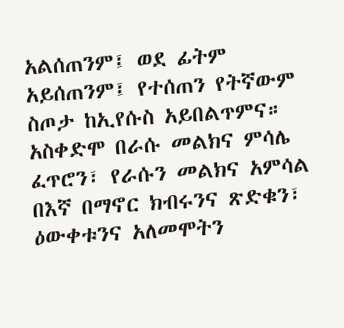አልሰጠንም፤ ወደ ፊትም አይሰጠንም፤ የተሰጠን የትኛውም ስጦታ ከኢየሱስ አይበልጥምና። አስቀድሞ በራሱ መልክና ምሳሌ ፈጥሮን፣ የራሱን መልክና አምሳል በእኛ በማኖር ክብሩንና ጽድቁን፣ ዕውቀቱንና አለመሞትን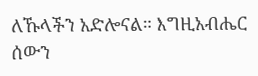ለኹላችን አድሎናል። እግዚአብሔር ሰውን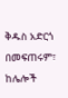ቅዱስ አድርጎ በመፍጠሩም፣ ከሌሎች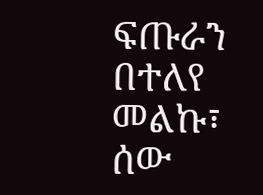ፍጡራን በተለየ መልኩ፣ ሰው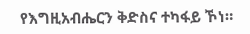የእግዚአብሔርን ቅድስና ተካፋይ ኾነ።